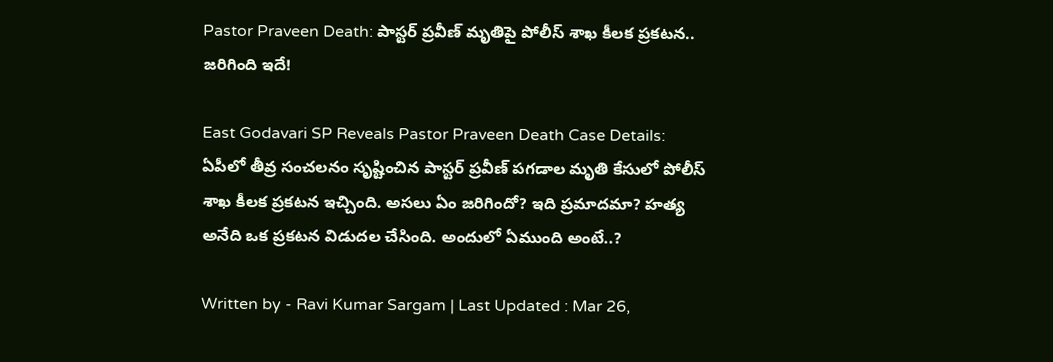Pastor Praveen Death: పాస్టర్ ప్రవీణ్ మృతిపై పోలీస్ శాఖ కీలక ప్రకటన.. జరిగింది ఇదే!

East Godavari SP Reveals Pastor Praveen Death Case Details: ఏపీలో తీవ్ర సంచలనం సృష్టించిన పాస్టర్‌ ప్రవీణ్‌ పగడాల మృతి కేసులో పోలీస్‌ శాఖ కీలక ప్రకటన ఇచ్చింది. అసలు ఏం జరిగిందో? ఇది ప్రమాదమా? హత్య అనేది ఒక ప్రకటన విడుదల చేసింది. అందులో ఏముంది అంటే..?

Written by - Ravi Kumar Sargam | Last Updated : Mar 26,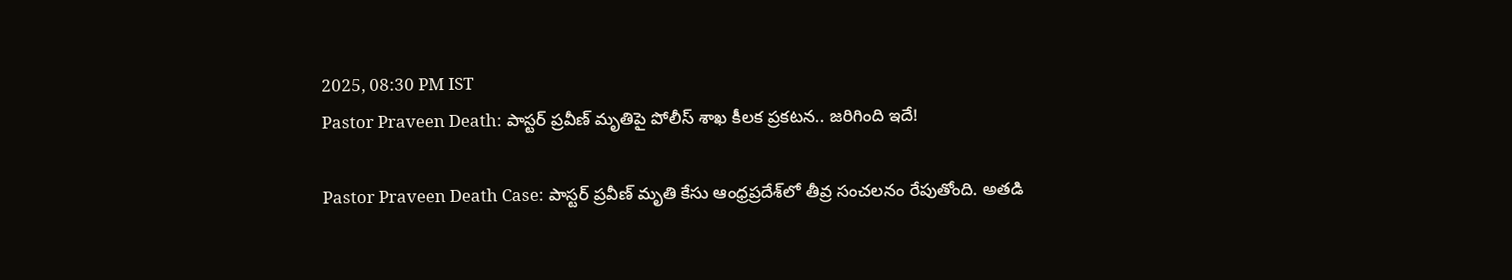2025, 08:30 PM IST
Pastor Praveen Death: పాస్టర్ ప్రవీణ్ మృతిపై పోలీస్ శాఖ కీలక ప్రకటన.. జరిగింది ఇదే!

Pastor Praveen Death Case: పాస్టర్‌ ప్రవీణ్‌ మృతి కేసు ఆంధ్రప్రదేశ్‌లో తీవ్ర సంచలనం రేపుతోంది. అతడి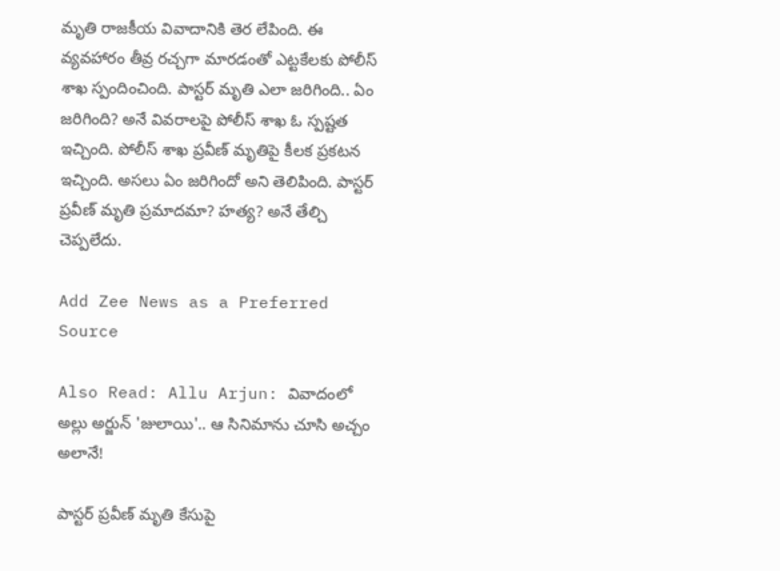మృతి రాజకీయ వివాదానికి తెర లేపింది. ఈ వ్యవహారం తీవ్ర రచ్చగా మారడంతో ఎట్టకేలకు పోలీస్ శాఖ స్పందించింది. పాస్టర్‌ మృతి ఎలా జరిగింది.. ఏం జరిగింది? అనే వివరాలపై పోలీస్‌ శాఖ ఓ స్పష్టత ఇచ్చింది. పోలీస్‌ శాఖ ప్రవీణ్‌ మృతిపై కీలక ప్రకటన ఇచ్చింది. అసలు ఏం జరిగిందో అని తెలిపింది. పాస్టర్‌ ప్రవీణ్‌ మృతి ప్రమాదమా? హత్య? అనే తేల్చి చెప్పలేదు.

Add Zee News as a Preferred Source

Also Read: Allu Arjun: వివాదంలో అల్లు అర్జున్‌ 'జులాయి'.. ఆ సినిమాను చూసి అచ్చం అలానే!

పాస్టర్ ప్రవీణ్ మృతి కేసుపై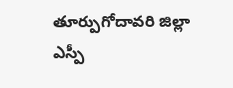తూర్పుగోదావరి జిల్లా ఎస్పీ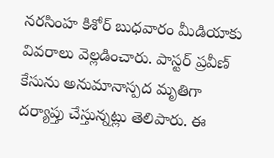నరసింహ కిశోర్ బుధవారం మీడియాకు వివరాలు వెల్లడించారు. పాస్టర్‌ ప్రవీణ్‌ కేసును అనుమానాస్పద మృతిగా దర్యాప్తు చేస్తున్నట్లు తెలిపారు. ఈ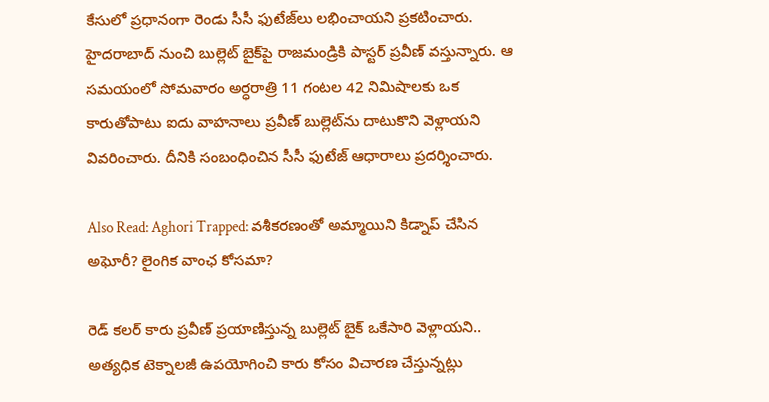కేసులో ప్రధానంగా రెండు సీసీ ఫుటేజ్‌లు లభించాయని ప్రకటించారు. హైదరాబాద్‌ నుంచి బుల్లెట్ బైక్‌పై రాజమండ్రికి పాస్టర్‌ ప్రవీణ్‌ వస్తున్నారు. ఆ సమయంలో సోమవారం అర్ధరాత్రి 11 గంటల 42 నిమిషాలకు ఒక కారుతోపాటు ఐదు వాహనాలు ప్రవీణ్ బుల్లెట్‌ను దాటుకొని వెళ్లాయని వివరించారు. దీనికి సంబంధించిన సీసీ ఫుటేజ్ ఆధారాలు ప్రదర్శించారు.

Also Read: Aghori Trapped: వశీకరణంతో అమ్మాయిని కిడ్నాప్‌ చేసిన అఘోరీ? లైంగిక వాంఛ కోసమా?

రెడ్ కలర్ కారు ప్రవీణ్ ప్రయాణిస్తున్న బుల్లెట్ బైక్‌ ఒకేసారి వెళ్లాయని.. అత్యధిక టెక్నాలజీ ఉపయోగించి కారు కోసం విచారణ చేస్తున్నట్లు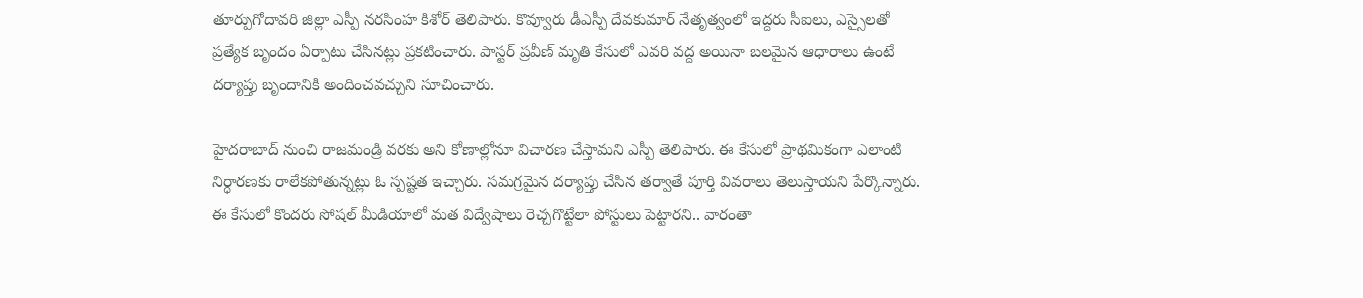తూర్పుగోదావరి జిల్లా ఎస్పీ నరసింహ కిశోర్ తెలిపారు. కొవ్వూరు డీఎస్పీ దేవకుమార్ నేతృత్వంలో ఇద్దరు సీఐలు, ఎస్సైలతో ప్రత్యేక బృందం ఏర్పాటు చేసినట్లు ప్రకటించారు. పాస్టర్‌ ప్రవీణ్‌ మృతి కేసులో ఎవరి వద్ద అయినా బలమైన ఆధారాలు ఉంటే దర్యాప్తు బృందానికి అందించవచ్చుని సూచించారు.

హైదరాబాద్ నుంచి రాజమండ్రి వరకు అని కోణాల్లోనూ విచారణ చేస్తామని ఎస్పీ తెలిపారు. ఈ కేసులో ప్రాథమికంగా ఎలాంటి నిర్ధారణకు రాలేకపోతున్నట్లు ఓ స్పష్టత ఇచ్చారు. సమగ్రమైన దర్యాప్తు చేసిన తర్వాతే పూర్తి వివరాలు తెలుస్తాయని పేర్కొన్నారు. ఈ కేసులో కొందరు సోషల్ మీడియాలో మత విద్వేషాలు రెచ్చగొట్టేలా పోస్టులు పెట్టారని.. వారంతా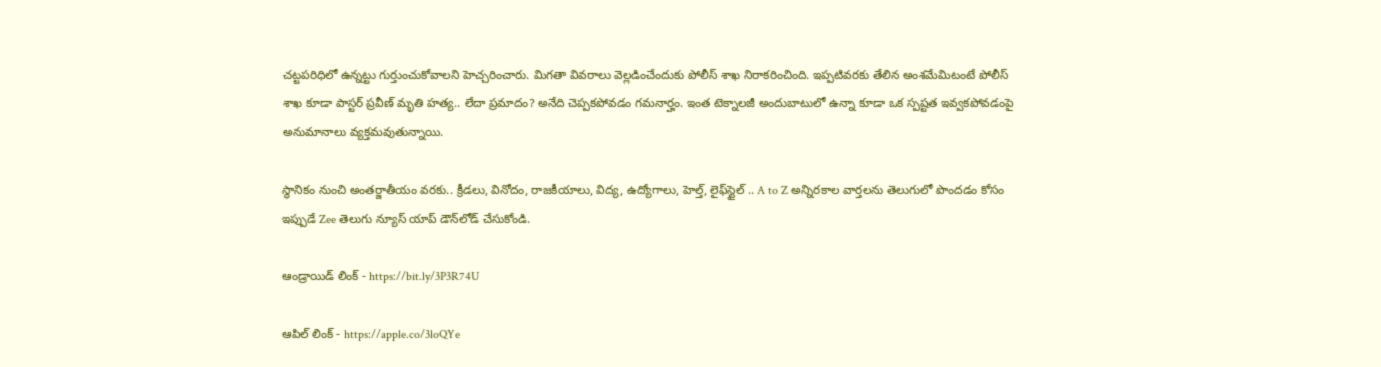చట్టపరిధిలో ఉన్నట్టు గుర్తుంచుకోవాలని హెచ్చరించారు. మిగతా వివరాలు వెల్లడించేందుకు పోలీస్‌ శాఖ నిరాకరించింది. ఇప్పటివరకు తేలిన అంశమేమిటంటే పోలీస్‌ శాఖ కూడా పాస్టర్‌ ప్రవీణ్‌ మృతి హత్య.. లేదా ప్రమాదం? అనేది చెప్పకపోవడం గమనార్హం. ఇంత టెక్నాలజీ అందుబాటులో ఉన్నా కూడా ఒక స్పష్టత ఇవ్వకపోవడంపై అనుమానాలు వ్యక్తమవుతున్నాయి.

స్థానికం నుంచి అంతర్జాతీయం వరకు.. క్రీడలు, వినోదం, రాజకీయాలు, విద్య, ఉద్యోగాలు, హెల్త్, లైఫ్‌స్టైల్ .. A to Z అన్నిరకాల వార్తలను తెలుగులో పొందడం కోసం ఇప్పుడే Zee తెలుగు న్యూస్ యాప్ డౌన్‌లోడ్ చేసుకోండి.

ఆండ్రాయిడ్ లింక్ - https://bit.ly/3P3R74U

ఆపిల్ లింక్ - https://apple.co/3loQYe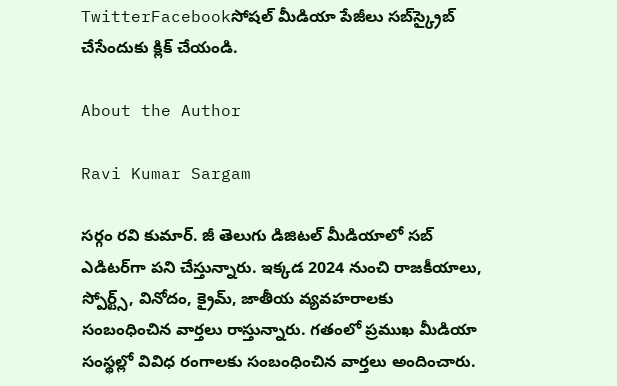TwitterFacebookసోషల్ మీడియా పేజీలు సబ్‌స్క్రైబ్ చేసేందుకు క్లిక్ చేయండి.

About the Author

Ravi Kumar Sargam

సర్గం రవి కుమార్‌. జీ తెలుగు డిజిటల్ మీడియాలో సబ్ ఎడిటర్‌గా పని చేస్తున్నారు. ఇక్కడ 2024 నుంచి రాజకీయాలు, స్పోర్ట్స్, వినోదం, క్రైమ్, జాతీయ వ్యవహరాలకు సంబంధించిన వార్తలు రాస్తున్నారు. గతంలో ప్రముఖ మీడియా సంస్థల్లో వివిధ రంగాలకు సంబంధించిన వార్తలు అందించారు.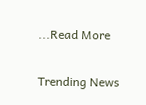...Read More

Trending News